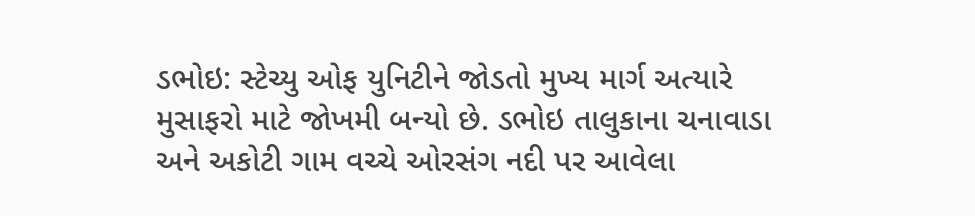ડભોઇ: સ્ટેચ્યુ ઓફ યુનિટીને જોડતો મુખ્ય માર્ગ અત્યારે મુસાફરો માટે જોખમી બન્યો છે. ડભોઇ તાલુકાના ચનાવાડા અને અકોટી ગામ વચ્ચે ઓરસંગ નદી પર આવેલા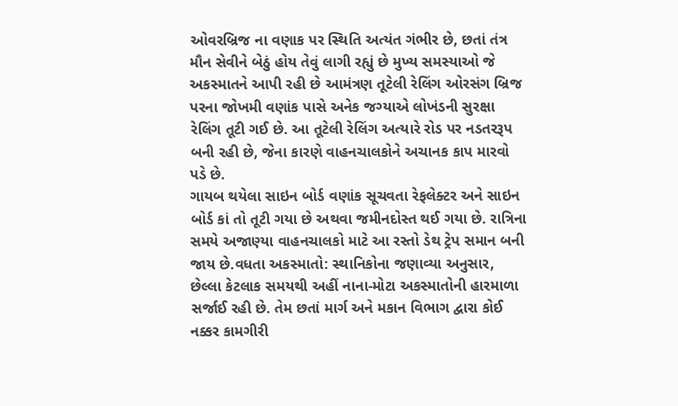ઓવરબ્રિજ ના વણાક પર સ્થિતિ અત્યંત ગંભીર છે, છતાં તંત્ર મૌન સેવીને બેઠું હોય તેવું લાગી રહ્યું છે મુખ્ય સમસ્યાઓ જે અકસ્માતને આપી રહી છે આમંત્રણ તૂટેલી રેલિંગ ઓરસંગ બ્રિજ પરના જોખમી વણાંક પાસે અનેક જગ્યાએ લોખંડની સુરક્ષા રેલિંગ તૂટી ગઈ છે. આ તૂટેલી રેલિંગ અત્યારે રોડ પર નડતરરૂપ બની રહી છે, જેના કારણે વાહનચાલકોને અચાનક કાપ મારવો પડે છે.
ગાયબ થયેલા સાઇન બોર્ડ વણાંક સૂચવતા રેફલેક્ટર અને સાઇન બોર્ડ કાં તો તૂટી ગયા છે અથવા જમીનદોસ્ત થઈ ગયા છે. રાત્રિના સમયે અજાણ્યા વાહનચાલકો માટે આ રસ્તો ડેથ ટ્રેપ સમાન બની જાય છે.વધતા અકસ્માતો: સ્થાનિકોના જણાવ્યા અનુસાર, છેલ્લા કેટલાક સમયથી અહીં નાના-મોટા અકસ્માતોની હારમાળા સર્જાઈ રહી છે. તેમ છતાં માર્ગ અને મકાન વિભાગ દ્વારા કોઈ નક્કર કામગીરી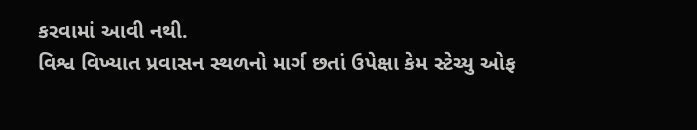કરવામાં આવી નથી.
વિશ્વ વિખ્યાત પ્રવાસન સ્થળનો માર્ગ છતાં ઉપેક્ષા કેમ સ્ટેચ્યુ ઓફ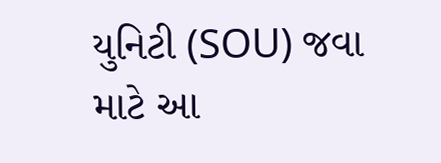યુનિટી (SOU) જવા માટે આ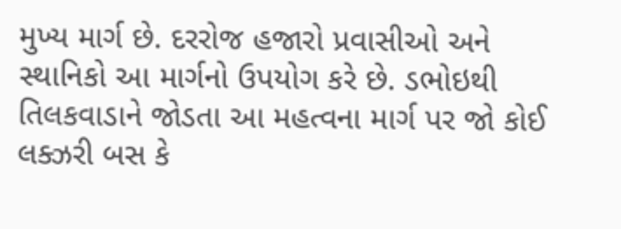મુખ્ય માર્ગ છે. દરરોજ હજારો પ્રવાસીઓ અને સ્થાનિકો આ માર્ગનો ઉપયોગ કરે છે. ડભોઇથી તિલકવાડાને જોડતા આ મહત્વના માર્ગ પર જો કોઈ લક્ઝરી બસ કે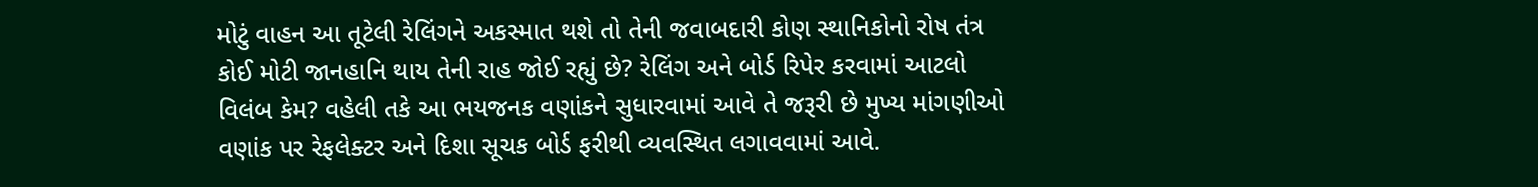મોટું વાહન આ તૂટેલી રેલિંગને અકસ્માત થશે તો તેની જવાબદારી કોણ સ્થાનિકોનો રોષ તંત્ર કોઈ મોટી જાનહાનિ થાય તેની રાહ જોઈ રહ્યું છે? રેલિંગ અને બોર્ડ રિપેર કરવામાં આટલો વિલંબ કેમ? વહેલી તકે આ ભયજનક વણાંકને સુધારવામાં આવે તે જરૂરી છે મુખ્ય માંગણીઓ વણાંક પર રેફલેક્ટર અને દિશા સૂચક બોર્ડ ફરીથી વ્યવસ્થિત લગાવવામાં આવે.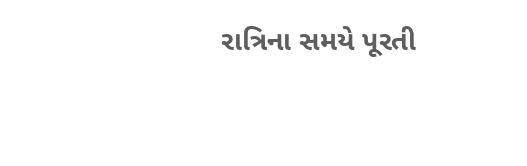રાત્રિના સમયે પૂરતી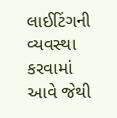લાઈટિંગની વ્યવસ્થા કરવામાં આવે જેથી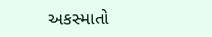અકસ્માતો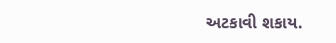અટકાવી શકાય.